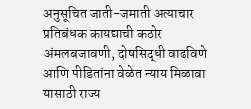अनुसूचित जाती-जमाती अत्याचार प्रतिबंधक कायद्याची कठोर अंमलबजावणी, दोषसिद्धी वाढविणे आणि पीडितांना वेळेत न्याय मिळावा यासाठी राज्य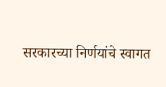सरकारच्या निर्णयांचे स्वागत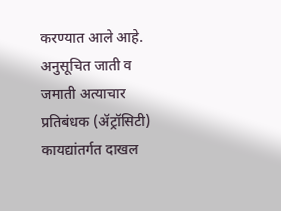करण्यात आले आहे.
अनुसूचित जाती व जमाती अत्याचार प्रतिबंधक (ॲट्रॉसिटी) कायद्यांतर्गत दाखल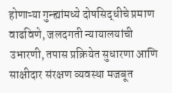होणाऱ्या गुन्ह्यांमध्ये दोषसिद्धीचे प्रमाण वाढविणे, जलदगती न्यायालयांची उभारणी, तपास प्रक्रियेत सुधारणा आणि साक्षीदार संरक्षण व्यवस्था मजबूत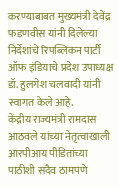करण्याबाबत मुख्यमंत्री देवेंद्र फडणवीस यांनी दिलेल्या निर्देशांचे रिपब्लिकन पार्टी ऑफ इंडियाचे प्रदेश उपाध्यक्ष डॉ. हुलगेश चलवादी यांनी स्वागत केले आहे.
केंद्रीय राज्यमंत्री रामदास आठवले यांच्या नेतृत्वाखाली आरपीआय पीडितांच्या पाठीशी सदैव ठामपणे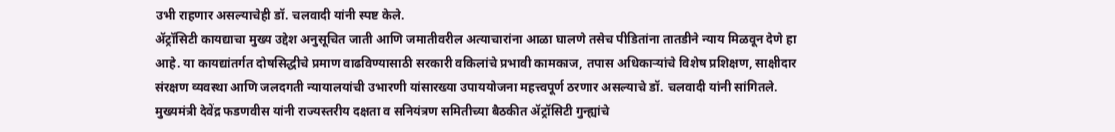उभी राहणार असल्याचेही डॉ. चलवादी यांनी स्पष्ट केले.
ॲट्रॉसिटी कायद्याचा मुख्य उद्देश अनुसूचित जाती आणि जमातीवरील अत्याचारांना आळा घालणे तसेच पीडितांना तातडीने न्याय मिळवून देणे हा आहे. या कायद्यांतर्गत दोषसिद्धीचे प्रमाण वाढविण्यासाठी सरकारी वकिलांचे प्रभावी कामकाज, तपास अधिकाऱ्यांचे विशेष प्रशिक्षण, साक्षीदार संरक्षण व्यवस्था आणि जलदगती न्यायालयांची उभारणी यांसारख्या उपाययोजना महत्त्वपूर्ण ठरणार असल्याचे डॉ. चलवादी यांनी सांगितले.
मुख्यमंत्री देवेंद्र फडणवीस यांनी राज्यस्तरीय दक्षता व सनियंत्रण समितीच्या बैठकीत ॲट्रॉसिटी गुन्ह्यांचे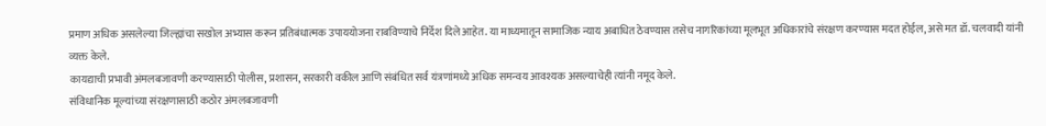प्रमाण अधिक असलेल्या जिल्ह्यांचा सखोल अभ्यास करून प्रतिबंधात्मक उपाययोजना राबविण्याचे निर्देश दिले आहेत. या माध्यमातून सामाजिक न्याय अबाधित ठेवण्यास तसेच नागरिकांच्या मूलभूत अधिकारांचे संरक्षण करण्यास मदत होईल, असे मत डॉ. चलवादी यांनी व्यक्त केले.
कायद्याची प्रभावी अंमलबजावणी करण्यासाठी पोलीस, प्रशासन, सरकारी वकील आणि संबंधित सर्व यंत्रणांमध्ये अधिक समन्वय आवश्यक असल्याचेही त्यांनी नमूद केले.
संविधानिक मूल्यांच्या संरक्षणासाठी कठोर अंमलबजावणी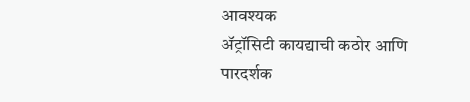आवश्यक
ॲट्रॉसिटी कायद्याची कठोर आणि पारदर्शक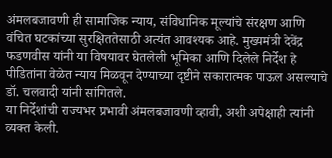अंमलबजावणी ही सामाजिक न्याय, संविधानिक मूल्यांचे संरक्षण आणि वंचित घटकांच्या सुरक्षिततेसाठी अत्यंत आवश्यक आहे. मुख्यमंत्री देवेंद्र फडणवीस यांनी या विषयावर घेतलेली भूमिका आणि दिलेले निर्देश हे पीडितांना वेळेत न्याय मिळवून देण्याच्या दृष्टीने सकारात्मक पाऊल असल्याचे डॉ. चलवादी यांनी सांगितले.
या निर्देशांची राज्यभर प्रभावी अंमलबजावणी व्हावी, अशी अपेक्षाही त्यांनी व्यक्त केली.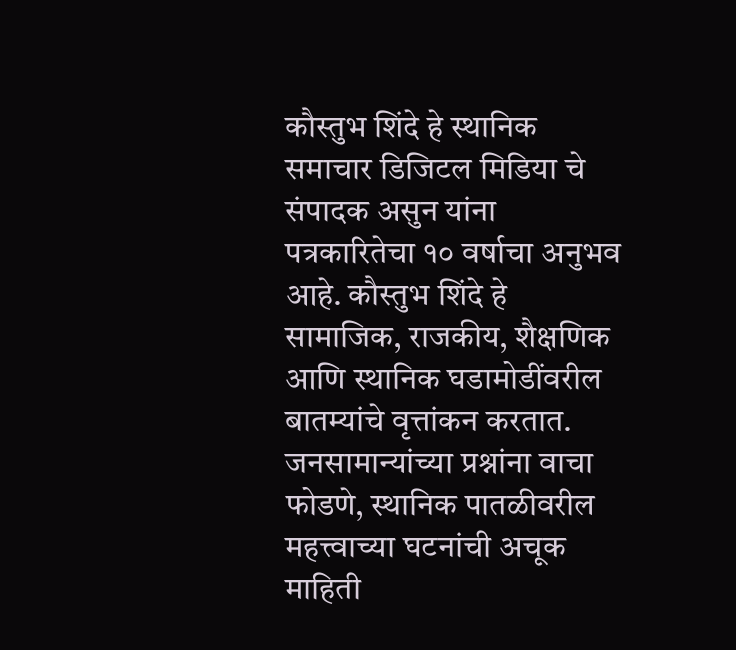कौस्तुभ शिंदे हे स्थानिक समाचार डिजिटल मिडिया चे संपादक असुन यांना पत्रकारितेचा १० वर्षाचा अनुभव आहे. कौस्तुभ शिंदे हे सामाजिक, राजकीय, शैक्षणिक आणि स्थानिक घडामोडींवरील बातम्यांचे वृत्तांकन करतात. जनसामान्यांच्या प्रश्नांना वाचा फोडणे, स्थानिक पातळीवरील महत्त्वाच्या घटनांची अचूक माहिती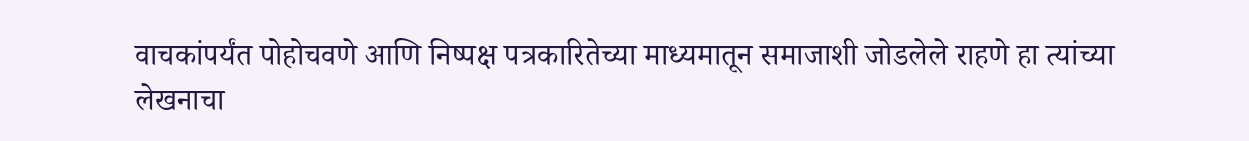वाचकांपर्यंत पोहोचवणे आणि निष्पक्ष पत्रकारितेच्या माध्यमातून समाजाशी जोडलेले राहणे हा त्यांच्या लेखनाचा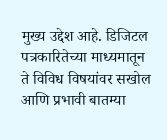मुख्य उद्देश आहे. डिजिटल पत्रकारितेच्या माध्यमातून ते विविध विषयांवर सखोल आणि प्रभावी बातम्या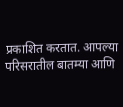प्रकाशित करतात. आपल्या परिसरातील बातम्या आणि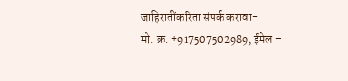जाहिरातींकरिता संपर्क करावा-
मो. क्र. +917507502989, ईमेल –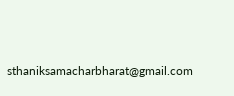sthaniksamacharbharat@gmail.com